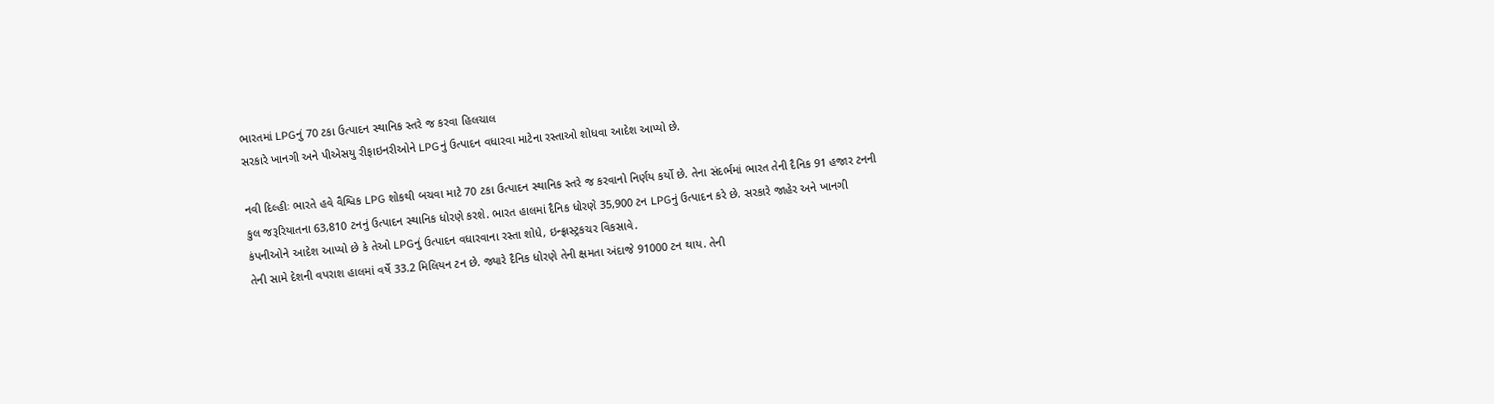ભારતમાં LPGનું 70 ટકા ઉત્પાદન સ્થાનિક સ્તરે જ કરવા હિલચાલ
સરકારે ખાનગી અને પીએસયુ રીફાઇનરીઓને LPGનું ઉત્પાદન વધારવા માટેના રસ્તાઓ શોધવા આદેશ આપ્યો છે.

નવી દિલ્હીઃ ભારતે હવે વૈશ્વિક LPG શોકથી બચવા માટે 70 ટકા ઉત્પાદન સ્થાનિક સ્તરે જ કરવાનો નિર્ણય કર્યો છે. તેના સંદર્ભમાં ભારત તેની દૈનિક 91 હજાર ટનની કુલ જરૂરિયાતના 63,810 ટનનું ઉત્પાદન સ્થાનિક ધોરણે કરશે. ભારત હાલમાં દૈનિક ધોરણે 35,900 ટન LPGનું ઉત્પાદન કરે છે. સરકારે જાહેર અને ખાનગી કંપનીઓને આદેશ આપ્યો છે કે તેઓ LPGનું ઉત્પાદન વધારવાના રસ્તા શોધે, ઇન્ફ્રાસ્ટ્રકચર વિકસાવે.
તેની સામે દેશની વપરાશ હાલમાં વર્ષે 33.2 મિલિયન ટન છે. જ્યારે દૈનિક ધોરણે તેની ક્ષમતા અંદાજે 91000 ટન થાય. તેની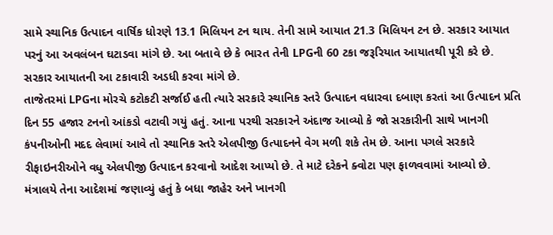સામે સ્થાનિક ઉત્પાદન વાર્ષિક ધોરણે 13.1 મિલિયન ટન થાય. તેની સામે આયાત 21.3 મિલિયન ટન છે. સરકાર આયાત પરનું આ અવલંબન ઘટાડવા માંગે છે. આ બતાવે છે કે ભારત તેની LPGની 60 ટકા જરૂરિયાત આયાતથી પૂરી કરે છે. સરકાર આયાતની આ ટકાવારી અડધી કરવા માંગે છે.
તાજેતરમાં LPGના મોરચે કટોકટી સર્જાઈ હતી ત્યારે સરકારે સ્થાનિક સ્તરે ઉત્પાદન વધારવા દબાણ કરતાં આ ઉત્પાદન પ્રતિ દિન 55 હજાર ટનનો આંકડો વટાવી ગયું હતું. આના પરથી સરકારને અંદાજ આવ્યો કે જો સરકારીની સાથે ખાનગી કંપનીઓની મદદ લેવામાં આવે તો સ્થાનિક સ્તરે એલપીજી ઉત્પાદનને વેગ મળી શકે તેમ છે. આના પગલે સરકારે રીફાઇનરીઓને વધુ એલપીજી ઉત્પાદન કરવાનો આદેશ આપ્યો છે. તે માટે દરેકને ક્વોટા પણ ફાળવવામાં આવ્યો છે.
મંત્રાલયે તેના આદેશમાં જણાવ્યું હતું કે બધા જાહેર અને ખાનગી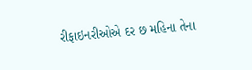રીફાઇનરીઓએ દર છ મહિના તેના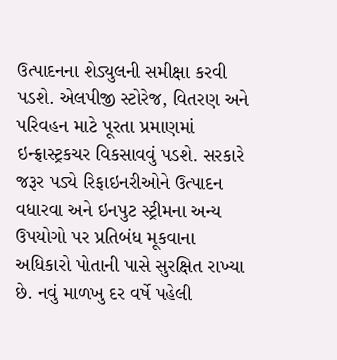ઉત્પાદનના શેડ્યુલની સમીક્ષા કરવી પડશે. એલપીજી સ્ટોરેજ, વિતરણ અને પરિવહન માટે પૂરતા પ્રમાણમાં ઇન્ફ્રાસ્ટ્રકચર વિકસાવવું પડશે. સરકારે જરૂર પડ્યે રિફાઇનરીઓને ઉત્પાદન વધારવા અને ઇનપુટ સ્ટ્રીમના અન્ય ઉપયોગો પર પ્રતિબંધ મૂકવાના અધિકારો પોતાની પાસે સુરક્ષિત રાખ્યા છે. નવું માળખુ દર વર્ષે પહેલી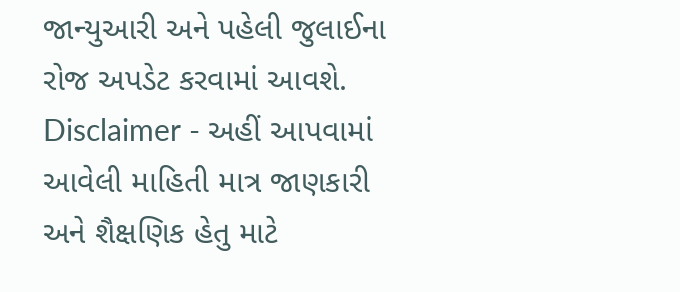જાન્યુઆરી અને પહેલી જુલાઈના રોજ અપડેટ કરવામાં આવશે.
Disclaimer - અહીં આપવામાં આવેલી માહિતી માત્ર જાણકારી અને શૈક્ષણિક હેતુ માટે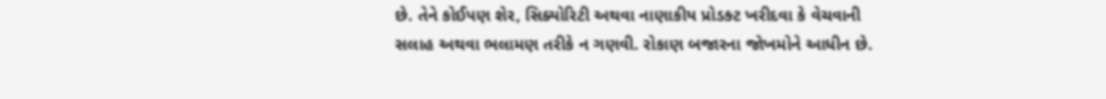છે. તેને કોઈપણ શેર, સિક્યોરિટી અથવા નાણાકીય પ્રોડક્ટ ખરીદવા કે વેચવાની સલાહ અથવા ભલામણ તરીકે ન ગણવી. રોકાણ બજારના જોખમોને આધીન છે.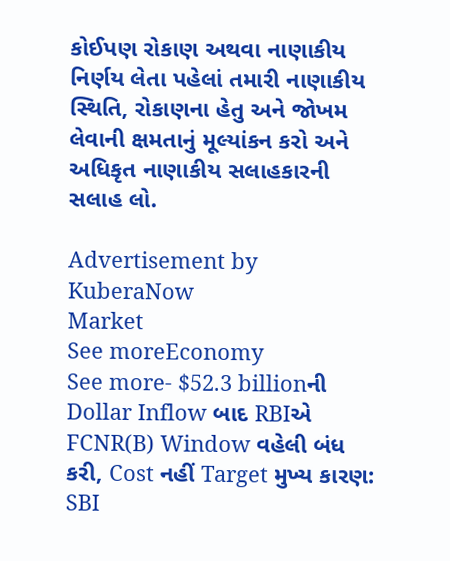કોઈપણ રોકાણ અથવા નાણાકીય નિર્ણય લેતા પહેલાં તમારી નાણાકીય સ્થિતિ, રોકાણના હેતુ અને જોખમ લેવાની ક્ષમતાનું મૂલ્યાંકન કરો અને અધિકૃત નાણાકીય સલાહકારની સલાહ લો.

Advertisement by KuberaNow
Market
See moreEconomy
See more- $52.3 billionની Dollar Inflow બાદ RBIએ FCNR(B) Window વહેલી બંધ કરી, Cost નહીં Target મુખ્ય કારણ: SBI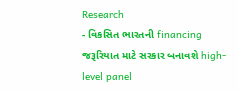Research
- વિકસિત ભારતની financing જરૂરિયાત માટે સરકાર બનાવશે high-level panel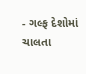- ગલ્ફ દેશોમાં ચાલતા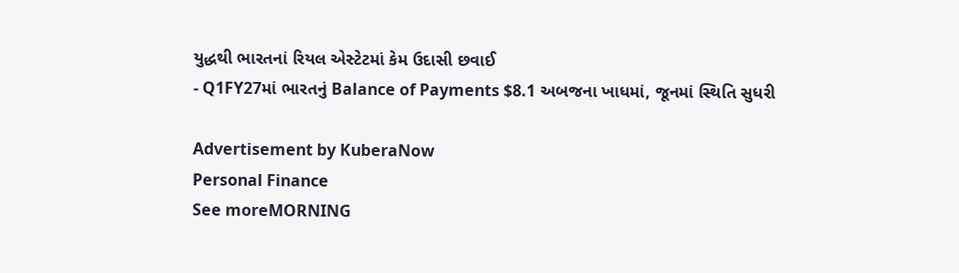યુદ્ધથી ભારતનાં રિયલ એસ્ટેટમાં કેમ ઉદાસી છવાઈ
- Q1FY27માં ભારતનું Balance of Payments $8.1 અબજના ખાધમાં, જૂનમાં સ્થિતિ સુધરી

Advertisement by KuberaNow
Personal Finance
See moreMORNING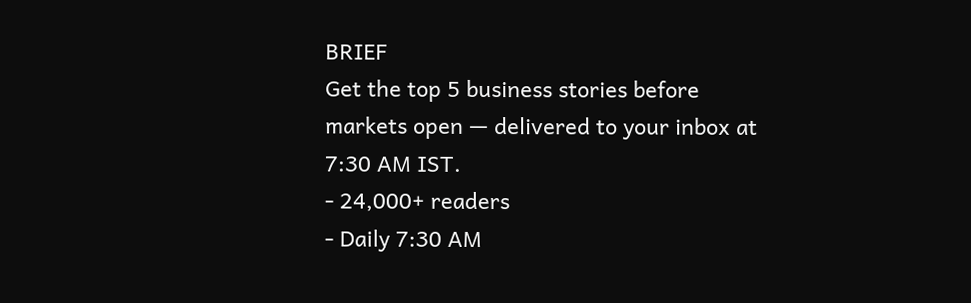BRIEF
Get the top 5 business stories before markets open — delivered to your inbox at 7:30 AM IST.
- 24,000+ readers
- Daily 7:30 AM